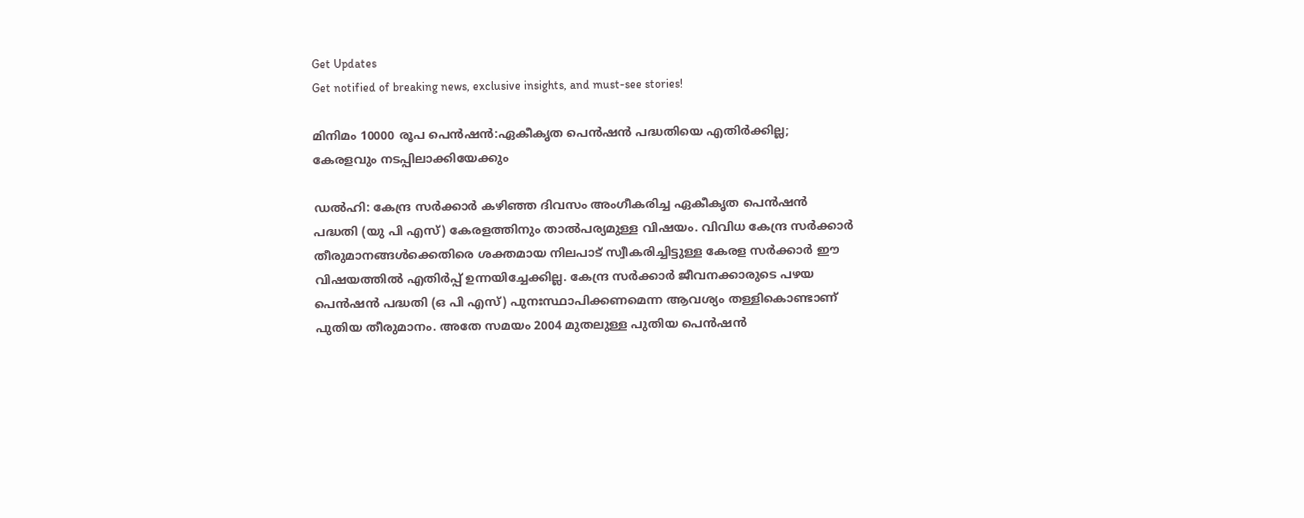Get Updates
Get notified of breaking news, exclusive insights, and must-see stories!

മിനിമം 10000 രൂപ പെന്‍ഷന്‍:ഏകീകൃത പെൻഷൻ പദ്ധതിയെ എതിർക്കില്ല; കേരളവും നടപ്പിലാക്കിയേക്കും

ഡല്‍ഹി: കേന്ദ്ര സർക്കാർ കഴിഞ്ഞ ദിവസം അംഗീകരിച്ച ഏകീകൃത പെൻഷൻ പദ്ധതി (യു പി എസ്) കേരളത്തിനും താല്‍പര്യമുള്ള വിഷയം. വിവിധ കേന്ദ്ര സർക്കാർ തീരുമാനങ്ങള്‍ക്കെതിരെ ശക്തമായ നിലപാട് സ്വീകരിച്ചിട്ടുള്ള കേരള സർക്കാർ ഈ വിഷയത്തില്‍ എതിർപ്പ് ഉന്നയിച്ചേക്കില്ല. കേന്ദ്ര സർക്കാർ ജീവനക്കാരുടെ പഴയ പെൻഷൻ പദ്ധതി (ഒ പി എസ്) പുനഃസ്ഥാപിക്കണമെന്ന ആവശ്യം തള്ളികൊണ്ടാണ് പുതിയ തീരുമാനം. അതേ സമയം 2004 മുതലുള്ള പുതിയ പെൻഷൻ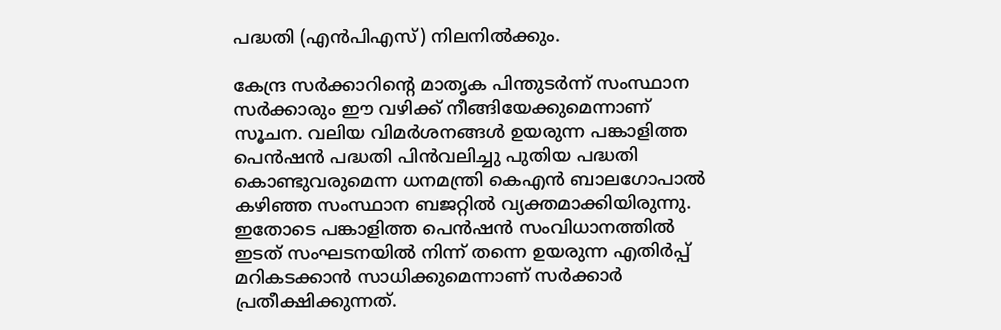പദ്ധതി (എൻപിഎസ്) നിലനിൽക്കും.

കേന്ദ്ര സർക്കാറിന്റെ മാതൃക പിന്തുടർന്ന് സംസ്ഥാന സർക്കാരും ഈ വഴിക്ക് നീങ്ങിയേക്കുമെന്നാണ് സൂചന. വലിയ വിമർശനങ്ങള്‍ ഉയരുന്ന പങ്കാളിത്ത പെൻഷൻ പദ്ധതി പിൻവലിച്ചു പുതിയ പദ്ധതി കൊണ്ടുവരുമെന്ന ധനമന്ത്രി കെഎൻ ബാലഗോപാൽ കഴിഞ്ഞ സംസ്ഥാന ബജറ്റില്‍ വ്യക്തമാക്കിയിരുന്നു. ഇതോടെ പങ്കാളിത്ത പെന്‍ഷന്‍ സംവിധാനത്തില്‍ ഇടത് സംഘടനയില്‍ നിന്ന് തന്നെ ഉയരുന്ന എതിർപ്പ് മറികടക്കാന്‍ സാധിക്കുമെന്നാണ് സർക്കാർ പ്രതീക്ഷിക്കുന്നത്.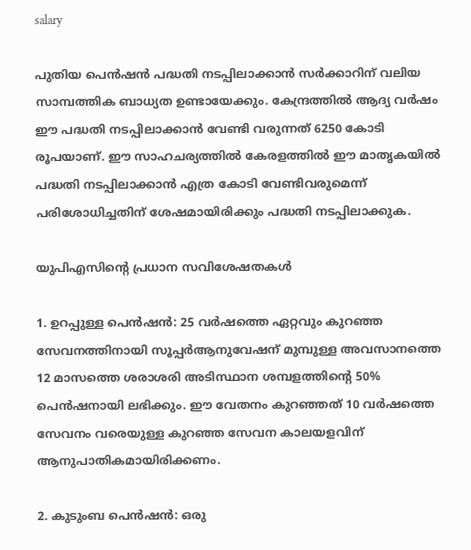salary

പുതിയ പെന്‍ഷന്‍ പദ്ധതി നടപ്പിലാക്കാന്‍ സർക്കാറിന് വലിയ സാമ്പത്തിക ബാധ്യത ഉണ്ടായേക്കും. കേന്ദ്രത്തില്‍ ആദ്യ വർഷം ഈ പദ്ധതി നടപ്പിലാക്കാന്‍ വേണ്ടി വരുന്നത് 6250 കോടി രൂപയാണ്. ഈ സാഹചര്യത്തില്‍ കേരളത്തില്‍ ഈ മാതൃകയില്‍ പദ്ധതി നടപ്പിലാക്കാന്‍ എത്ര കോടി വേണ്ടിവരുമെന്ന് പരിശോധിച്ചതിന് ശേഷമായിരിക്കും പദ്ധതി നടപ്പിലാക്കുക.

യുപിഎസിൻ്റെ പ്രധാന സവിശേഷതകൾ

1. ഉറപ്പുള്ള പെൻഷൻ: 25 വർഷത്തെ ഏറ്റവും കുറഞ്ഞ സേവനത്തിനായി സൂപ്പർആനുവേഷന് മുമ്പുള്ള അവസാനത്തെ 12 മാസത്തെ ശരാശരി അടിസ്ഥാന ശമ്പളത്തിൻ്റെ 50% പെന്‍ഷനായി ലഭിക്കും. ഈ വേതനം കുറഞ്ഞത് 10 വർഷത്തെ സേവനം വരെയുള്ള കുറഞ്ഞ സേവന കാലയളവിന് ആനുപാതികമായിരിക്കണം.

2. കുടുംബ പെൻഷൻ: ഒരു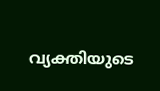വ്യക്തിയുടെ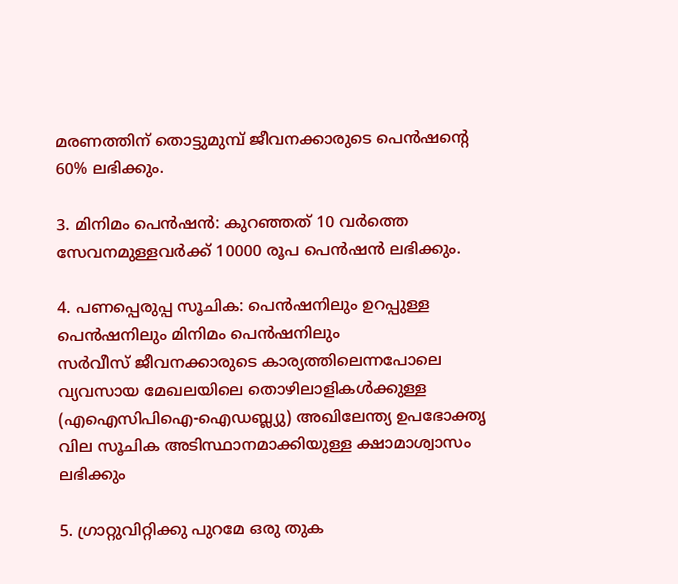മരണത്തിന് തൊട്ടുമുമ്പ് ജീവനക്കാരുടെ പെൻഷൻ്റെ 60% ലഭിക്കും.

3. മിനിമം പെൻഷൻ: കുറഞ്ഞത് 10 വർത്തെ സേവനമുള്ളവർക്ക് 10000 രൂപ പെന്‍ഷന്‍ ലഭിക്കും.

4. പണപ്പെരുപ്പ സൂചിക: പെൻഷനിലും ഉറപ്പുള്ള പെൻഷനിലും മിനിമം പെൻഷനിലും
സർവീസ് ജീവനക്കാരുടെ കാര്യത്തിലെന്നപോലെ വ്യവസായ മേഖലയിലെ തൊഴിലാളികൾക്കുള്ള (എഐസിപിഐ-ഐഡബ്ല്യു) അഖിലേന്ത്യ ഉപഭോക്തൃ വില സൂചിക അടിസ്ഥാനമാക്കിയുള്ള ക്ഷാമാശ്വാസം ലഭിക്കും

5. ഗ്രാറ്റുവിറ്റിക്കു പുറമേ ഒരു തുക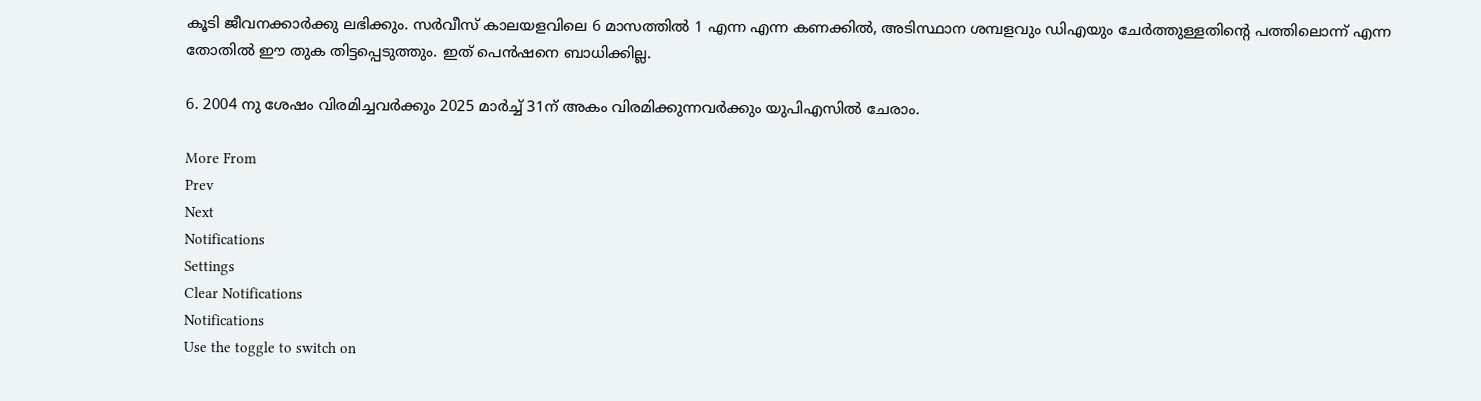കൂടി ജീവനക്കാർക്കു ലഭിക്കും. സർവീസ് കാലയളവിലെ 6 മാസത്തിൽ 1 എന്ന എന്ന കണക്കിൽ, അടിസ്ഥാന ശമ്പളവും ഡിഎയും ചേർത്തുള്ളതിന്റെ പത്തിലൊന്ന് എന്ന തോതിൽ ഈ തുക തിട്ടപ്പെടുത്തും. ഇത് പെൻഷനെ ബാധിക്കില്ല.

6. 2004 നു ശേഷം വിരമിച്ചവർക്കും 2025 മാർച്ച് 31ന് അകം വിരമിക്കുന്നവർക്കും യുപിഎസിൽ ചേരാം.

More From
Prev
Next
Notifications
Settings
Clear Notifications
Notifications
Use the toggle to switch on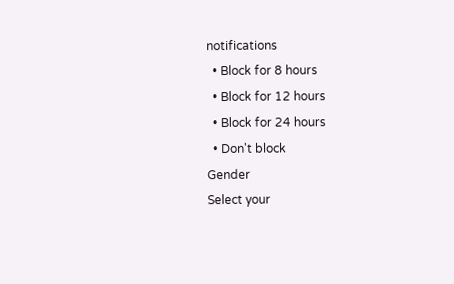notifications
  • Block for 8 hours
  • Block for 12 hours
  • Block for 24 hours
  • Don't block
Gender
Select your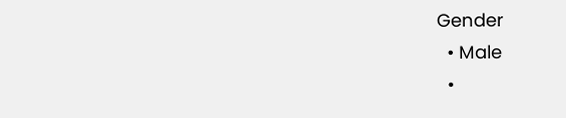Gender
  • Male
  •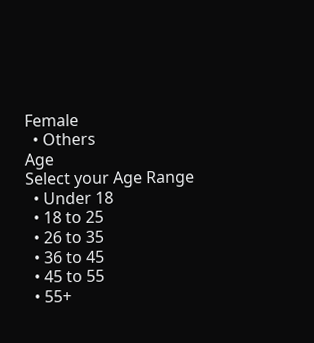Female
  • Others
Age
Select your Age Range
  • Under 18
  • 18 to 25
  • 26 to 35
  • 36 to 45
  • 45 to 55
  • 55+